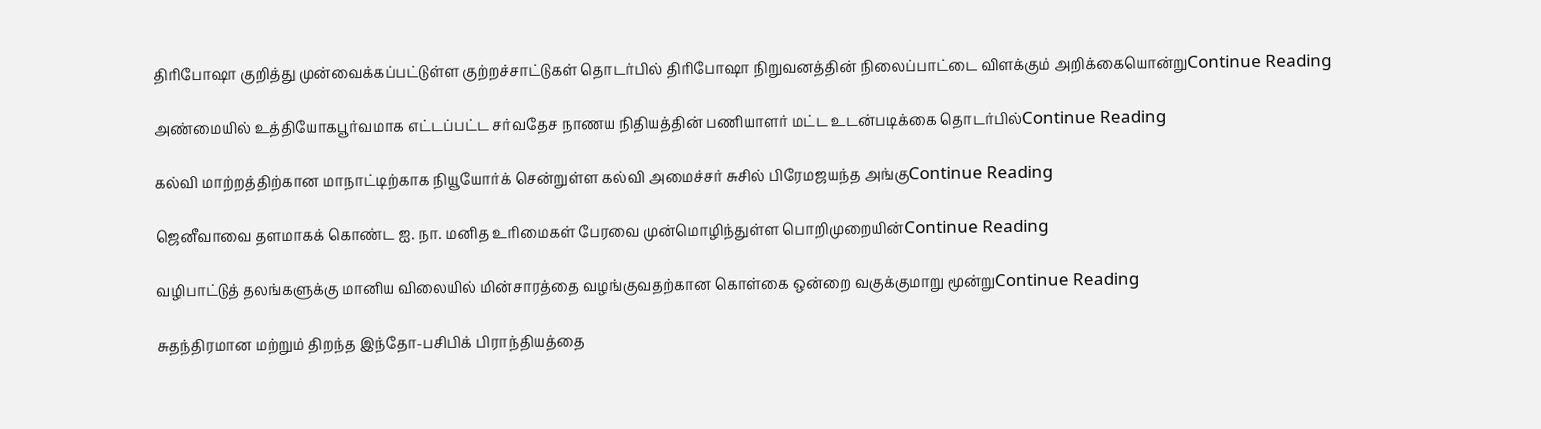திரிபோஷா குறித்து முன்வைக்கப்பட்டுள்ள குற்றச்சாட்டுகள் தொடர்பில் திரிபோஷா நிறுவனத்தின் நிலைப்பாட்டை விளக்கும் அறிக்கையொன்றுContinue Reading

அண்மையில் உத்தியோகபூர்வமாக எட்டப்பட்ட சர்வதேச நாணய நிதியத்தின் பணியாளர் மட்ட உடன்படிக்கை தொடர்பில்Continue Reading

கல்வி மாற்றத்திற்கான மாநாட்டிற்காக நியூயோர்க் சென்றுள்ள கல்வி அமைச்சர் சுசில் பிரேமஜயந்த அங்குContinue Reading

ஜெனீவாவை தளமாகக் கொண்ட ஐ. நா. மனித உரிமைகள் பேரவை முன்மொழிந்துள்ள பொறிமுறையின்Continue Reading

வழிபாட்டுத் தலங்களுக்கு மானிய விலையில் மின்சாரத்தை வழங்குவதற்கான கொள்கை ஒன்றை வகுக்குமாறு மூன்றுContinue Reading

சுதந்திரமான மற்றும் திறந்த இந்தோ-பசிபிக் பிராந்தியத்தை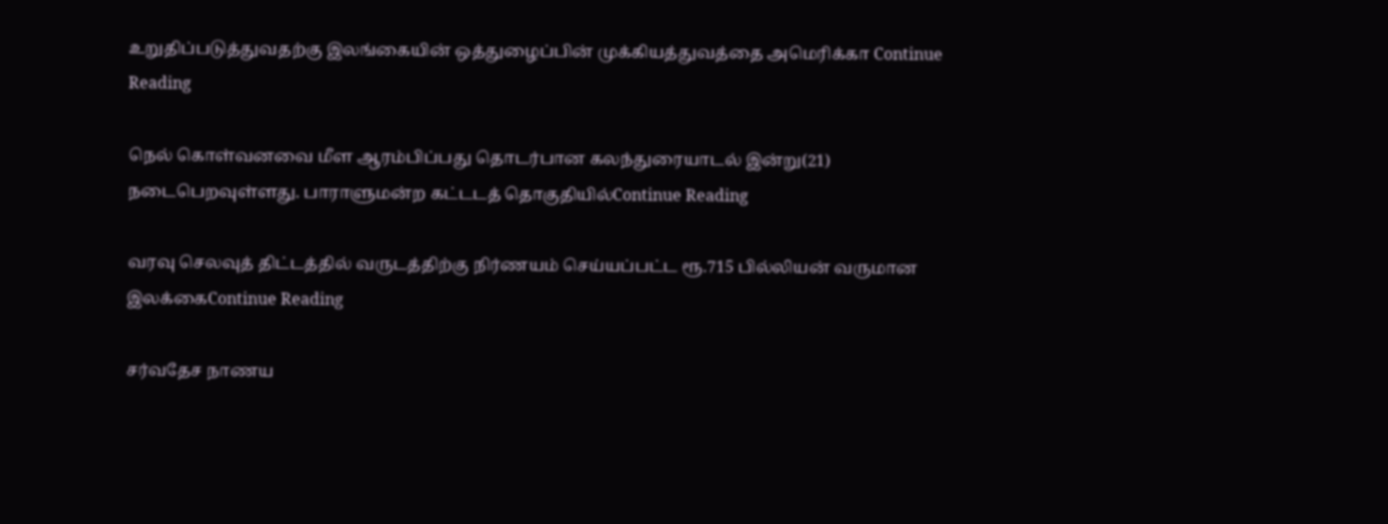உறுதிப்படுத்துவதற்கு இலங்கையின் ஒத்துழைப்பின் முக்கியத்துவத்தை அமெரிக்கா Continue Reading

நெல் கொள்வனவை மீள ஆரம்பிப்பது தொடர்பான கலந்துரையாடல் இன்று(21) நடைபெறவுள்ளது. பாராளுமன்ற கட்டடத் தொகுதியில்Continue Reading

வரவு செலவுத் திட்டத்தில் வருடத்திற்கு நிர்ணயம் செய்யப்பட்ட ரூ.715 பில்லியன் வருமான இலக்கைContinue Reading

சர்வதேச நாணய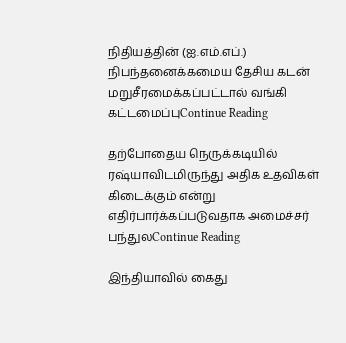நிதியத்தின் (ஐ.எம்.எப்.) நிபந்தனைக்கமைய தேசிய கடன் மறுசீரமைக்கப்பட்டால் வங்கி கட்டமைப்புContinue Reading

தற்போதைய நெருக்கடியில் ரஷ்யாவிடமிருந்து அதிக உதவிகள் கிடைக்கும் என்று எதிர்பார்க்கப்படுவதாக அமைச்சர் பந்துலContinue Reading

இந்தியாவில் கைது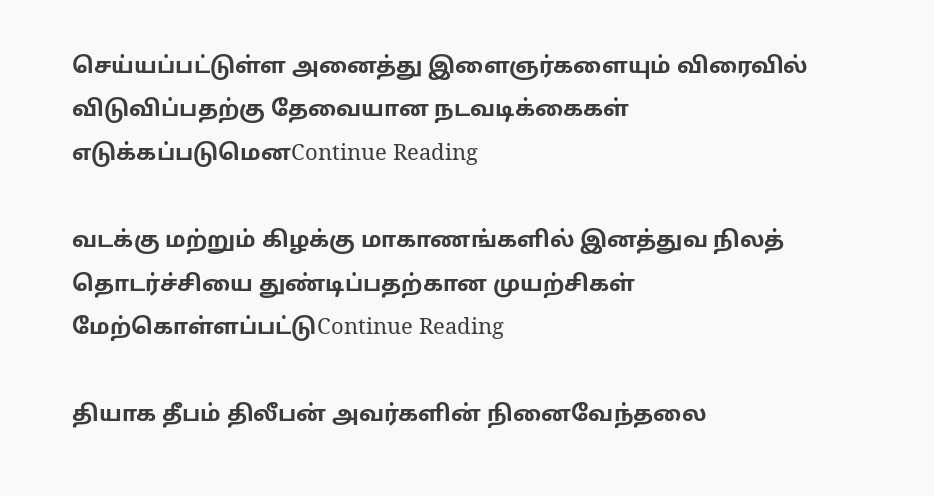செய்யப்பட்டுள்ள அனைத்து இளைஞர்களையும் விரைவில் விடுவிப்பதற்கு தேவையான நடவடிக்கைகள் எடுக்கப்படுமெனContinue Reading

வடக்கு மற்றும் கிழக்கு மாகாணங்களில் இனத்துவ நிலத் தொடர்ச்சியை துண்டிப்பதற்கான முயற்சிகள் மேற்கொள்ளப்பட்டுContinue Reading

தியாக தீபம் திலீபன் அவர்களின் நினைவேந்தலை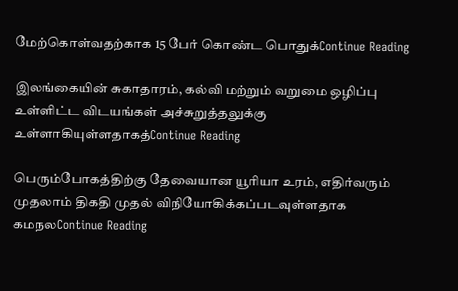மேற்கொள்வதற்காக 15 பேர் கொண்ட பொதுக்Continue Reading

இலங்கையின் சுகாதாரம், கல்வி மற்றும் வறுமை ஒழிப்பு உள்ளிட்ட விடயங்கள் அச்சுறுத்தலுக்கு உள்ளாகியுள்ளதாகத்Continue Reading

பெரும்போகத்திற்கு தேவையான யூரியா உரம், எதிர்வரும் முதலாம் திகதி முதல் விநியோகிக்கப்படவுள்ளதாக கமநலContinue Reading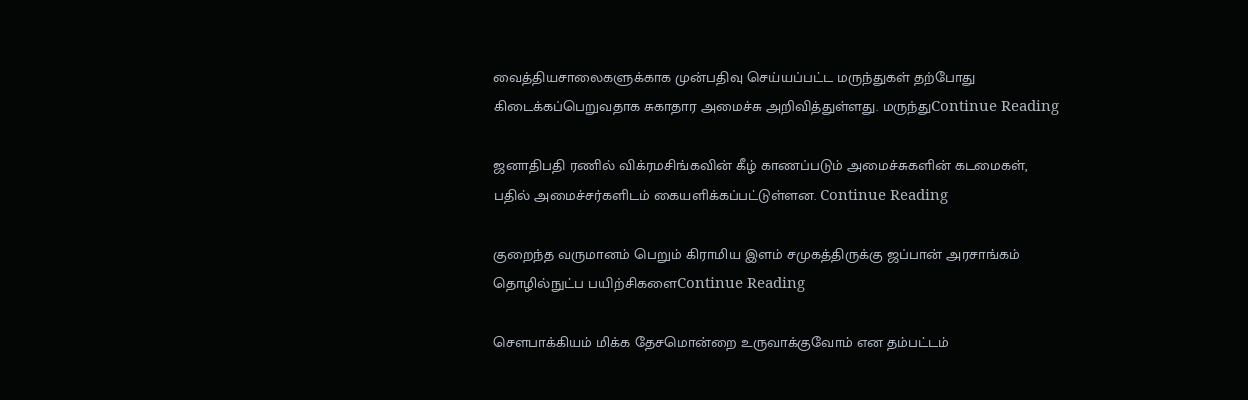வைத்தியசாலைகளுக்காக முன்பதிவு செய்யப்பட்ட மருந்துகள் தற்போது கிடைக்கப்பெறுவதாக சுகாதார அமைச்சு அறிவித்துள்ளது. மருந்துContinue Reading

ஜனாதிபதி ரணில் விக்ரமசிங்கவின் கீழ் காணப்படும் அமைச்சுகளின் கடமைகள், பதில் அமைச்சர்களிடம் கையளிக்கப்பட்டுள்ளன. Continue Reading

குறைந்த வருமானம் பெறும் கிராமிய இளம் சமுகத்திருக்கு ஜப்பான் அரசாங்கம் தொழில்நுட்ப பயிற்சிகளைContinue Reading

சௌபாக்கியம் மிக்க தேசமொன்றை உருவாக்குவோம் என தம்பட்டம்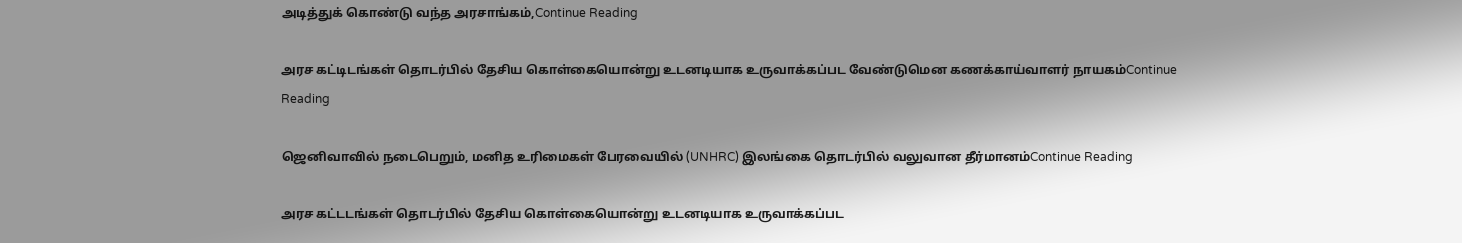அடித்துக் கொண்டு வந்த அரசாங்கம்,Continue Reading

அரச கட்டிடங்கள் தொடர்பில் தேசிய கொள்கையொன்று உடனடியாக உருவாக்கப்பட வேண்டுமென கணக்காய்வாளர் நாயகம்Continue Reading

ஜெனிவாவில் நடைபெறும், மனித உரிமைகள் பேரவையில் (UNHRC) இலங்கை தொடர்பில் வலுவான தீர்மானம்Continue Reading

அரச கட்டடங்கள் தொடர்பில் தேசிய கொள்கையொன்று உடனடியாக உருவாக்கப்பட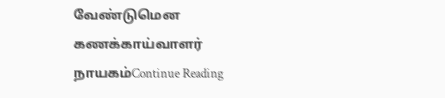வேண்டுமென கணக்காய்வாளர் நாயகம்Continue Reading